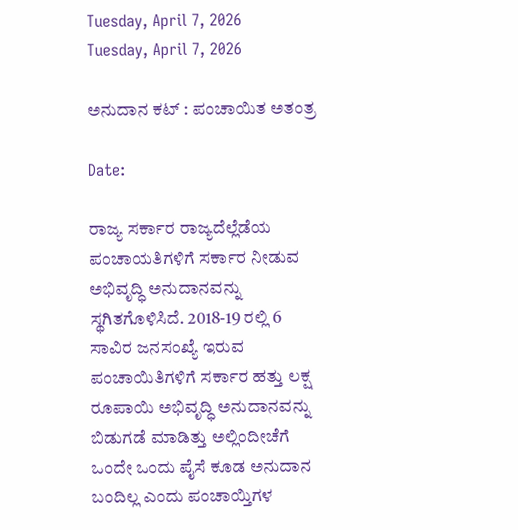Tuesday, April 7, 2026
Tuesday, April 7, 2026

ಅನುದಾನ ಕಟ್ : ಪಂಚಾಯಿತ ಅತಂತ್ರ

Date:

ರಾಜ್ಯ ಸರ್ಕಾರ ರಾಜ್ಯದೆಲ್ಲೆಡೆಯ ಪಂಚಾಯತಿಗಳಿಗೆ ಸರ್ಕಾರ ನೀಡುವ ಅಭಿವೃದ್ಧಿ ಅನುದಾನವನ್ನು ಸ್ಥಗಿತಗೊಳಿಸಿದೆ. 2018-19 ರಲ್ಲಿ 6 ಸಾವಿರ ಜನಸಂಖ್ಯೆ ಇರುವ ಪಂಚಾಯಿತಿಗಳಿಗೆ ಸರ್ಕಾರ ಹತ್ತು ಲಕ್ಷ ರೂಪಾಯಿ ಅಭಿವೃದ್ಧಿ ಅನುದಾನವನ್ನು ಬಿಡುಗಡೆ ಮಾಡಿತ್ತು ಅಲ್ಲಿಂದೀಚೆಗೆ ಒಂದೇ ಒಂದು ಪೈಸೆ ಕೂಡ ಅನುದಾನ ಬಂದಿಲ್ಲ ಎಂದು ಪಂಚಾಯ್ತಿಗಳ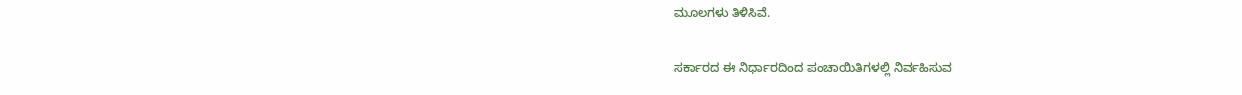ಮೂಲಗಳು ತಿಳಿಸಿವೆ.

ಸರ್ಕಾರದ ಈ ನಿರ್ಧಾರದಿಂದ ಪಂಚಾಯಿತಿಗಳಲ್ಲಿ ನಿರ್ವಹಿಸುವ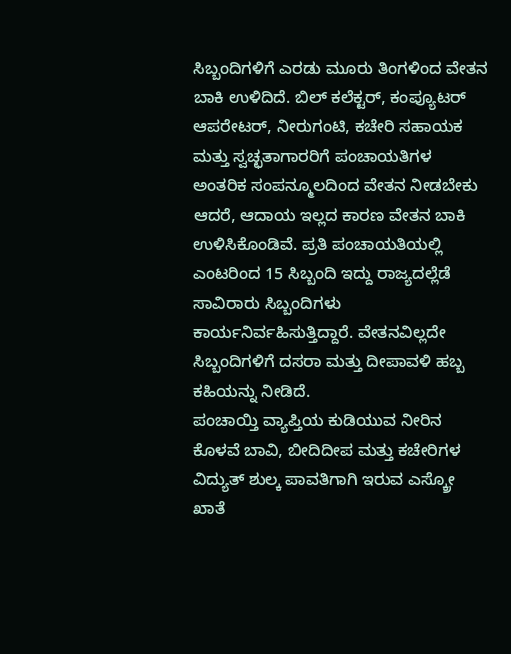ಸಿಬ್ಬಂದಿಗಳಿಗೆ ಎರಡು ಮೂರು ತಿಂಗಳಿಂದ ವೇತನ ಬಾಕಿ ಉಳಿದಿದೆ. ಬಿಲ್ ಕಲೆಕ್ಟರ್, ಕಂಪ್ಯೂಟರ್ ಆಪರೇಟರ್, ನೀರುಗಂಟಿ, ಕಚೇರಿ ಸಹಾಯಕ ಮತ್ತು ಸ್ವಚ್ಛತಾಗಾರರಿಗೆ ಪಂಚಾಯತಿಗಳ ಅಂತರಿಕ ಸಂಪನ್ಮೂಲದಿಂದ ವೇತನ ನೀಡಬೇಕು ಆದರೆ, ಆದಾಯ ಇಲ್ಲದ ಕಾರಣ ವೇತನ ಬಾಕಿ ಉಳಿಸಿಕೊಂಡಿವೆ. ಪ್ರತಿ ಪಂಚಾಯತಿಯಲ್ಲಿ ಎಂಟರಿಂದ 15 ಸಿಬ್ಬಂದಿ ಇದ್ದು ರಾಜ್ಯದಲ್ಲೆಡೆ ಸಾವಿರಾರು ಸಿಬ್ಬಂದಿಗಳು ಕಾರ್ಯನಿರ್ವಹಿಸುತ್ತಿದ್ದಾರೆ. ವೇತನವಿಲ್ಲದೇ ಸಿಬ್ಬಂದಿಗಳಿಗೆ ದಸರಾ ಮತ್ತು ದೀಪಾವಳಿ ಹಬ್ಬ ಕಹಿಯನ್ನು ನೀಡಿದೆ.
ಪಂಚಾಯ್ತಿ ವ್ಯಾಪ್ತಿಯ ಕುಡಿಯುವ ನೀರಿನ ಕೊಳವೆ ಬಾವಿ, ಬೀದಿದೀಪ ಮತ್ತು ಕಚೇರಿಗಳ ವಿದ್ಯುತ್ ಶುಲ್ಕ ಪಾವತಿಗಾಗಿ ಇರುವ ಎಸ್ಕ್ರೋ ಖಾತೆ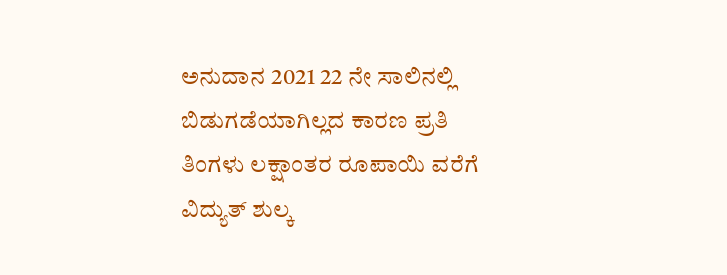ಅನುದಾನ 2021 22 ನೇ ಸಾಲಿನಲ್ಲಿ ಬಿಡುಗಡೆಯಾಗಿಲ್ಲದ ಕಾರಣ ಪ್ರತಿ ತಿಂಗಳು ಲಕ್ಷಾಂತರ ರೂಪಾಯಿ ವರೆಗೆ ವಿದ್ಯುತ್ ಶುಲ್ಕ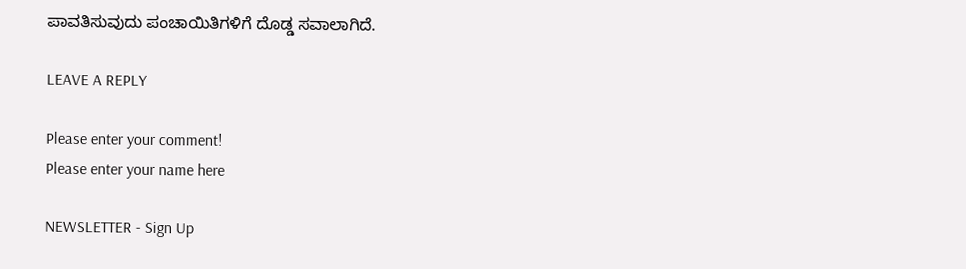ಪಾವತಿಸುವುದು ಪಂಚಾಯಿತಿಗಳಿಗೆ ದೊಡ್ಡ ಸವಾಲಾಗಿದೆ.

LEAVE A REPLY

Please enter your comment!
Please enter your name here

NEWSLETTER - Sign Up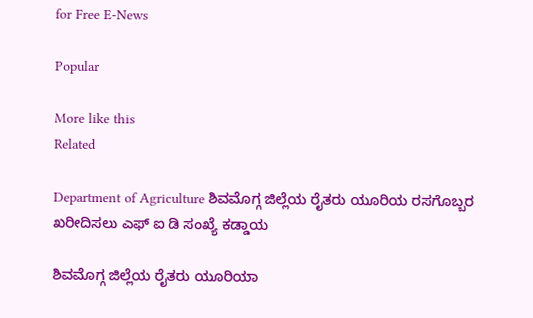for Free E-News

Popular

More like this
Related

Department of Agriculture ಶಿವಮೊಗ್ಗ ಜಿಲ್ಲೆಯ ರೈತರು ಯೂರಿಯ ರಸಗೊಬ್ಬರ ಖರೀದಿಸಲು ಎಫ್ ಐ ಡಿ ಸಂಖ್ಯೆ ಕಡ್ಡಾಯ

ಶಿವಮೊಗ್ಗ ಜಿಲ್ಲೆಯ ರೈತರು ಯೂರಿಯಾ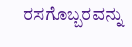ರಸಗೊಬ್ಬರವನ್ನು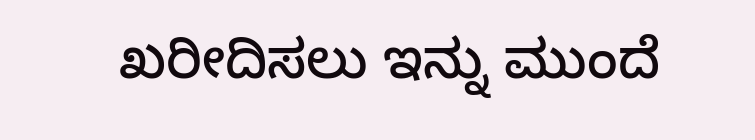ಖರೀದಿಸಲು ಇನ್ನು ಮುಂದೆ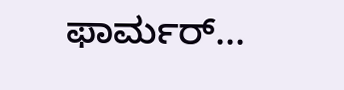ಫಾರ್ಮರ್...